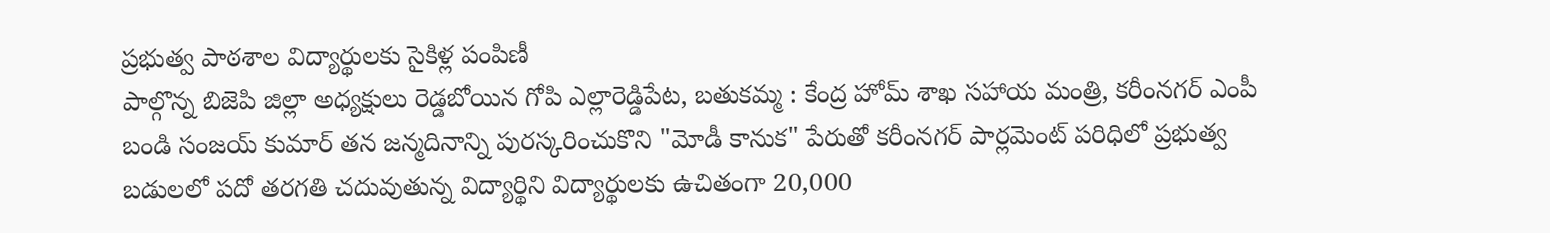ప్రభుత్వ పాఠశాల విద్యార్థులకు సైకిళ్ల పంపిణీ
పాల్గొన్న బిజెపి జిల్లా అధ్యక్షులు రెడ్డబోయిన గోపి ఎల్లారెడ్డిపేట, బతుకమ్మ : కేంద్ర హోమ్ శాఖ సహాయ మంత్రి, కరీంనగర్ ఎంపీ బండి సంజయ్ కుమార్ తన జన్మదినాన్ని పురస్కరించుకొని "మోడీ కానుక" పేరుతో కరీంనగర్ పార్లమెంట్ పరిధిలో ప్రభుత్వ బడులలో పదో తరగతి చదువుతున్న విద్యార్థిని విద్యార్థులకు ఉచితంగా 20,000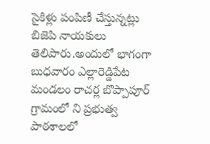సైకిళ్లు పంపిణీ చేస్తున్నట్లు బిజెపి నాయకులు తెలిపారు.అందులో భాగంగా బుధవారం ఎల్లారెడ్డిపేట మండలం రాచర్ల బొప్పాపూర్ గ్రామంలో ని ప్రభుత్వ పాఠశాలలో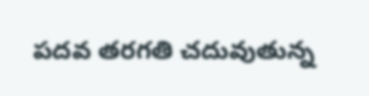పదవ తరగతి చదువుతున్న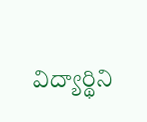విద్యార్థిని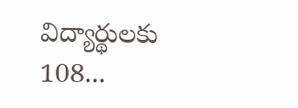విద్యార్థులకు 108...